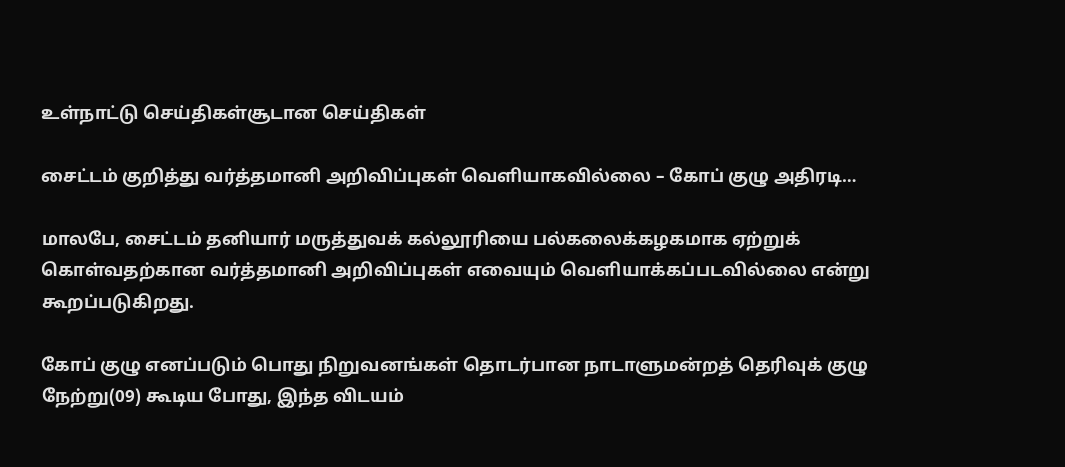உள்நாட்டு செய்திகள்சூடான செய்திகள்

சைட்டம் குறித்து வர்த்தமானி அறிவிப்புகள் வெளியாகவில்லை – கோப் குழு அதிரடி…

மாலபே, சைட்டம் தனியார் மருத்துவக் கல்லூரியை பல்கலைக்கழகமாக ஏற்றுக் கொள்வதற்கான வர்த்தமானி அறிவிப்புகள் எவையும் வெளியாக்கப்படவில்லை என்று கூறப்படுகிறது.

கோப் குழு எனப்படும் பொது நிறுவனங்கள் தொடர்பான நாடாளுமன்றத் தெரிவுக் குழு நேற்று(09) கூடிய போது, இந்த விடயம்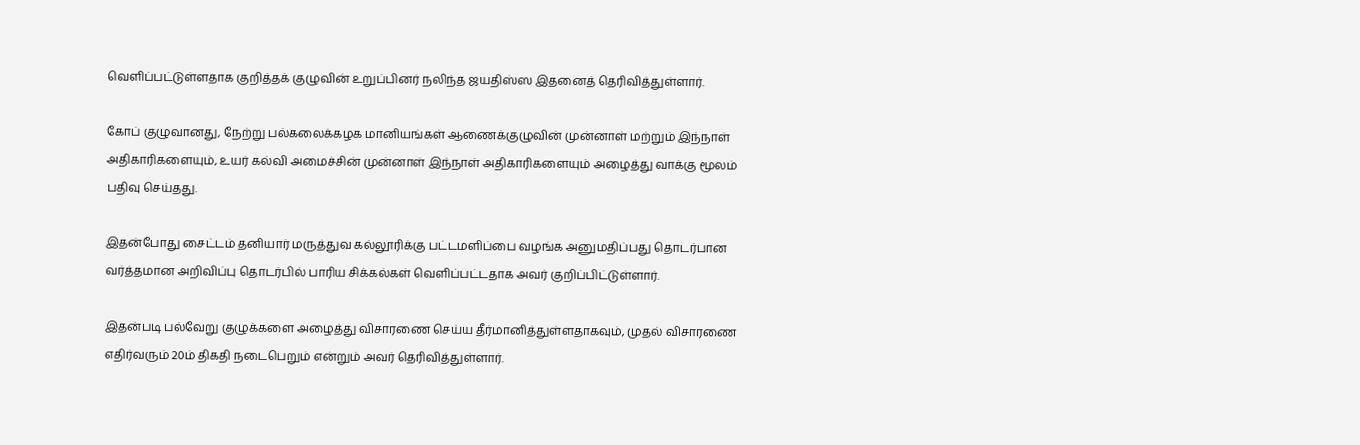வெளிப்பட்டுள்ளதாக குறித்தக் குழுவின் உறுப்பினர் நலிந்த ஜயதிஸ்ஸ இதனைத் தெரிவித்துள்ளார்.

கோப் குழுவானது, நேற்று பல்கலைக்கழக மானியங்கள் ஆணைக்குழுவின் முன்னாள் மற்றும் இந்நாள் அதிகாரிகளையும், உயர் கல்வி அமைச்சின் முன்னாள் இந்நாள் அதிகாரிகளையும் அழைத்து வாக்கு மூலம் பதிவு செய்தது.

இதன்போது சைட்டம் தனியார் மருத்துவ கல்லூரிக்கு பட்டமளிப்பை வழங்க அனுமதிப்பது தொடர்பான வர்த்தமான அறிவிப்பு தொடர்பில் பாரிய சிக்கல்கள் வெளிப்பட்டதாக அவர் குறிப்பிட்டுள்ளார்.

இதன்படி பல்வேறு குழுக்களை அழைத்து விசாரணை செய்ய தீர்மானித்துள்ளதாகவும், முதல் விசாரணை எதிர்வரும் 20ம் திகதி நடைபெறும் என்றும் அவர் தெரிவித்துள்ளார்.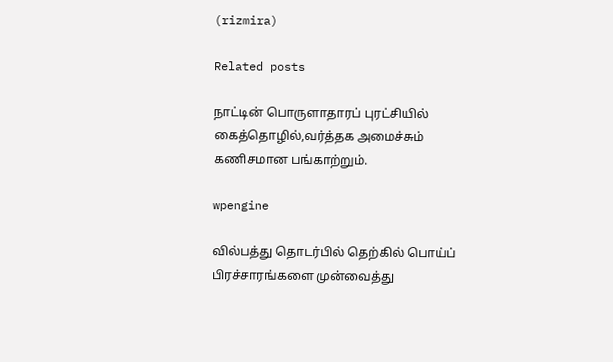(rizmira)

Related posts

நாட்டின் பொருளாதாரப் புரட்சியில் கைத்தொழில்,வர்த்தக அமைச்சும் கணிசமான பங்காற்றும்.

wpengine

வில்பத்து தொடர்பில் தெற்கில் பொய்ப் பிரச்சாரங்களை முன்வைத்து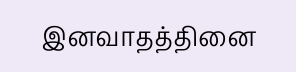இனவாதத்தினை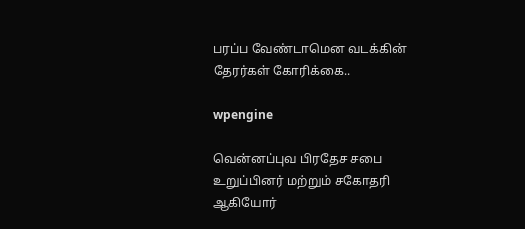பரப்ப வேண்டாமென வடக்கின் தேரர்கள் கோரிக்கை..

wpengine

வென்னப்புவ பிரதேச சபை உறுப்பினர் மற்றும் சகோதரி ஆகியோர்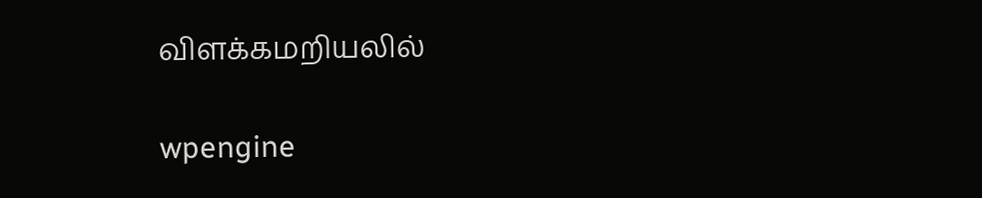விளக்கமறியலில்

wpengine